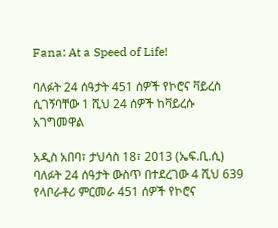Fana: At a Speed of Life!

ባለፉት 24 ሰዓታት 451 ሰዎች የኮሮና ቫይረስ ሲገኝባቸው 1 ሺህ 24 ሰዎች ከቫይረሱ አገግመዋል

አዲስ አበባ፣ ታህሳስ 18፣ 2013 (ኤፍ.ቢ.ሲ) ባለፉት 24 ሰዓታት ውስጥ በተደረገው 4 ሺህ 639 የላቦራቶሪ ምርመራ 451 ሰዎች የኮሮና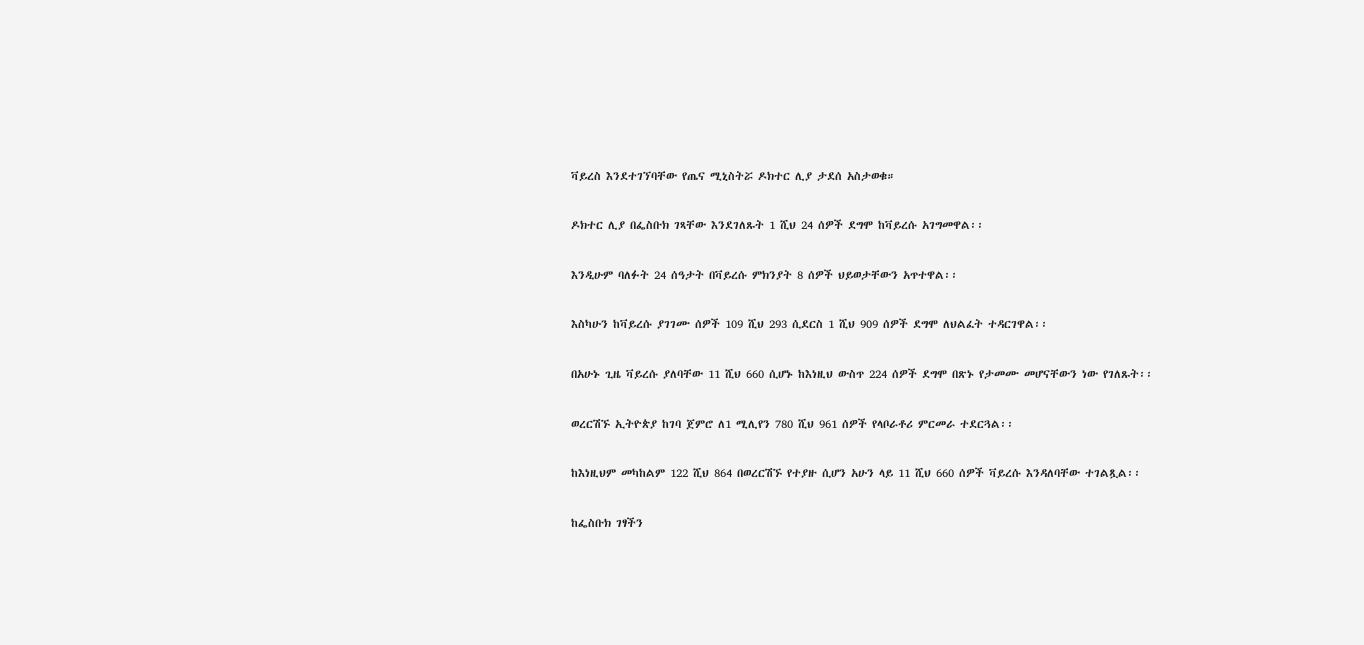ቫይረስ እንደተገኘባቸው የጤና ሚኒስትሯ ዶክተር ሊያ ታደሰ አስታወቁ።

ዶክተር ሊያ በፌስቡክ ገጻቸው እንደገለጹት 1 ሺህ 24 ሰዎች ደግሞ ከቫይረሱ አገግመዋል፡፡

እንዲሁም ባለፉት 24 ሰዓታት በቫይረሱ ምክንያት 8 ሰዎች ህይወታቸውን አጥተዋል፡፡

እስካሁን ከቫይረሱ ያገገሙ ሰዎች 109 ሺህ 293 ሲደርስ 1 ሺህ 909 ሰዎች ደግሞ ለህልፈት ተዳርገዋል፡፡

በአሁኑ ጊዜ ቫይረሱ ያለባቸው 11 ሺህ 660 ሲሆኑ ከእነዚህ ውስጥ 224 ሰዎች ደግሞ በጽኑ የታመሙ መሆናቸውን ነው የገለጹት፡፡

ወረርሽኙ ኢትዮጵያ ከገባ ጀምሮ ለ1 ሚሊየን 780 ሺህ 961 ሰዎች የላቦራቶሪ ምርመራ ተደርጓል፡፡

ከእነዚህም መካከልም 122 ሺህ 864 በወረርሽኙ የተያዙ ሲሆን አሁን ላይ 11 ሺህ 660 ሰዎች ቫይረሱ እንዳለባቸው ተገልጿል፡፡

ከፌስቡክ ገፃችን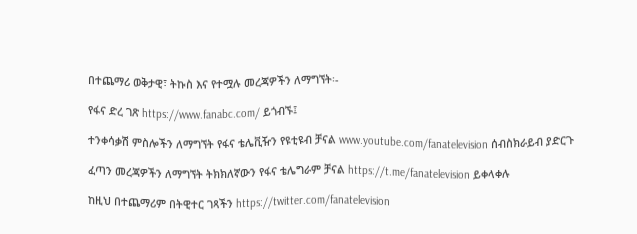በተጨማሪ ወቅታዊ፣ ትኩስ እና የተሟሉ መረጃዎችን ለማግኘት፡-

የፋና ድረ ገጽ https://www.fanabc.com/ ይጎብኙ፤

ተንቀሳቃሽ ምስሎችን ለማግኘት የፋና ቴሌቪዥን የዩቲዩብ ቻናል www.youtube.com/fanatelevision ሰብስክራይብ ያድርጉ

ፈጣን መረጃዎችን ለማግኘት ትክክለኛውን የፋና ቴሌግራም ቻናል https://t.me/fanatelevision ይቀላቀሉ

ከዚህ በተጨማሪም በትዊተር ገጻችን https://twitter.com/fanatelevision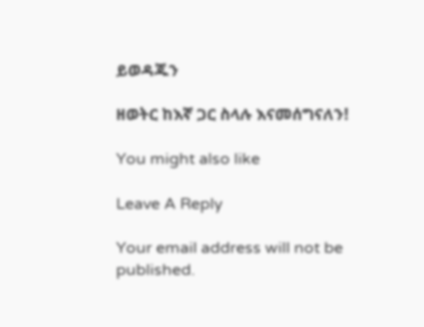ይወዳጁን

ዘወትር ከእኛ ጋር ስላሉ እናመሰግናለን!

You might also like

Leave A Reply

Your email address will not be published.